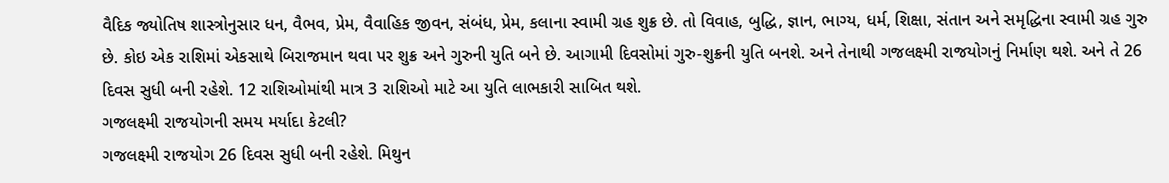વૈદિક જ્યોતિષ શાસ્ત્રોનુસાર ધન, વૈભવ, પ્રેમ, વૈવાહિક જીવન, સંબંધ, પ્રેમ, કલાના સ્વામી ગ્રહ શુક્ર છે. તો વિવાહ, બુદ્ધિ, જ્ઞાન, ભાગ્ય, ધર્મ, શિક્ષા, સંતાન અને સમૃદ્ધિના સ્વામી ગ્રહ ગુરુ છે. કોઇ એક રાશિમાં એકસાથે બિરાજમાન થવા પર શુક્ર અને ગુરુની યુતિ બને છે. આગામી દિવસોમાં ગુરુ-શુક્રની યુતિ બનશે. અને તેનાથી ગજલક્ષ્મી રાજયોગનું નિર્માણ થશે. અને તે 26 દિવસ સુધી બની રહેશે. 12 રાશિઓમાંથી માત્ર 3 રાશિઓ માટે આ યુતિ લાભકારી સાબિત થશે.
ગજલક્ષ્મી રાજયોગની સમય મર્યાદા કેટલી?
ગજલક્ષ્મી રાજયોગ 26 દિવસ સુધી બની રહેશે. મિથુન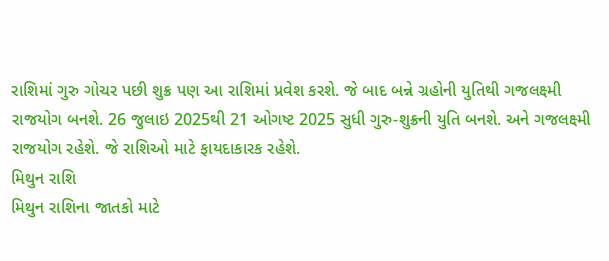રાશિમાં ગુરુ ગોચર પછી શુક્ર પણ આ રાશિમાં પ્રવેશ કરશે. જે બાદ બન્ને ગ્રહોની યુતિથી ગજલક્ષ્મી રાજયોગ બનશે. 26 જુલાઇ 2025થી 21 ઓગષ્ટ 2025 સુધી ગુરુ-શુક્રની યુતિ બનશે. અને ગજલક્ષ્મી રાજયોગ રહેશે. જે રાશિઓ માટે ફાયદાકારક રહેશે.
મિથુન રાશિ
મિથુન રાશિના જાતકો માટે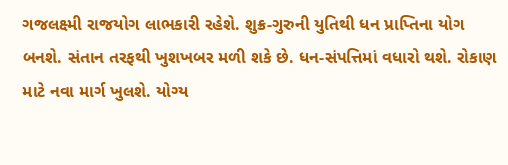ગજલક્ષ્મી રાજયોગ લાભકારી રહેશે. શુક્ર-ગુરુની યુતિથી ધન પ્રાપ્તિના યોગ બનશે. સંતાન તરફથી ખુશખબર મળી શકે છે. ધન-સંપત્તિમાં વધારો થશે. રોકાણ માટે નવા માર્ગ ખુલશે. યોગ્ય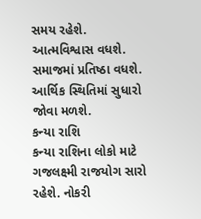સમય રહેશે. આત્મવિશ્વાસ વધશે. સમાજમાં પ્રતિષ્ઠા વધશે. આર્થિક સ્થિતિમાં સુધારો જોવા મળશે.
કન્યા રાશિ
કન્યા રાશિના લોકો માટે ગજલક્ષ્મી રાજયોગ સારો રહેશે. નોકરી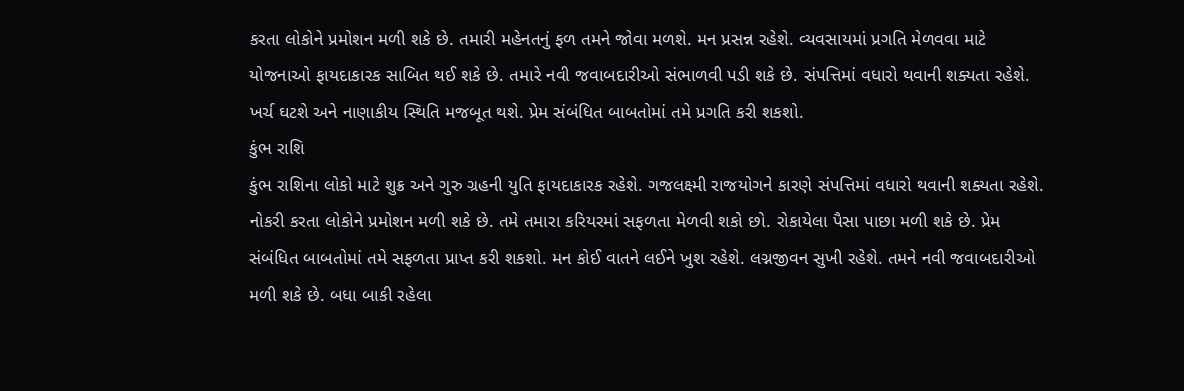કરતા લોકોને પ્રમોશન મળી શકે છે. તમારી મહેનતનું ફળ તમને જોવા મળશે. મન પ્રસન્ન રહેશે. વ્યવસાયમાં પ્રગતિ મેળવવા માટે યોજનાઓ ફાયદાકારક સાબિત થઈ શકે છે. તમારે નવી જવાબદારીઓ સંભાળવી પડી શકે છે. સંપત્તિમાં વધારો થવાની શક્યતા રહેશે. ખર્ચ ઘટશે અને નાણાકીય સ્થિતિ મજબૂત થશે. પ્રેમ સંબંધિત બાબતોમાં તમે પ્રગતિ કરી શકશો.
કુંભ રાશિ
કુંભ રાશિના લોકો માટે શુક્ર અને ગુરુ ગ્રહની યુતિ ફાયદાકારક રહેશે. ગજલક્ષ્મી રાજયોગને કારણે સંપત્તિમાં વધારો થવાની શક્યતા રહેશે. નોકરી કરતા લોકોને પ્રમોશન મળી શકે છે. તમે તમારા કરિયરમાં સફળતા મેળવી શકો છો. રોકાયેલા પૈસા પાછા મળી શકે છે. પ્રેમ સંબંધિત બાબતોમાં તમે સફળતા પ્રાપ્ત કરી શકશો. મન કોઈ વાતને લઈને ખુશ રહેશે. લગ્નજીવન સુખી રહેશે. તમને નવી જવાબદારીઓ મળી શકે છે. બધા બાકી રહેલા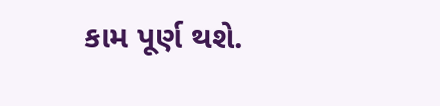કામ પૂર્ણ થશે.